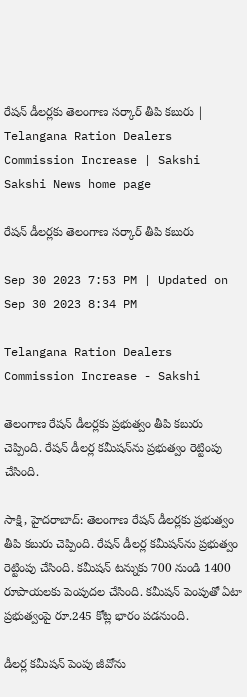రేషన్‌ డీలర్లకు తెలంగాణ సర్కార్‌ తీపి కబురు | Telangana Ration Dealers Commission Increase | Sakshi
Sakshi News home page

రేషన్‌ డీలర్లకు తెలంగాణ సర్కార్‌ తీపి కబురు

Sep 30 2023 7:53 PM | Updated on Sep 30 2023 8:34 PM

Telangana Ration Dealers Commission Increase - Sakshi

తెలంగాణ రేషన్‌ డీలర్లకు ప్రభుత్వం తీపి కబురు చెప్పింది. రేషన్‌ డీలర్ల కమీషన్‌ను ప్రభుత్వం రెట్టింపు చేసింది.

సాక్షి, హైదరాబాద్‌: తెలంగాణ రేషన్‌ డీలర్లకు ప్రభుత్వం తీపి కబురు చెప్పింది. రేషన్‌ డీలర్ల కమీషన్‌ను ప్రభుత్వం రెట్టింపు చేసింది. కమీషన్ టన్నుకు 700 నుండి 1400 రూపాయలకు పెంపుదల చేసింది. కమీషన్‌ పెంపుతో ఏటా ప్రభుత్వంపై రూ.245 కోట్ల భారం పడనుంది.

డీలర్ల కమీషన్‌ పెంపు జీవోను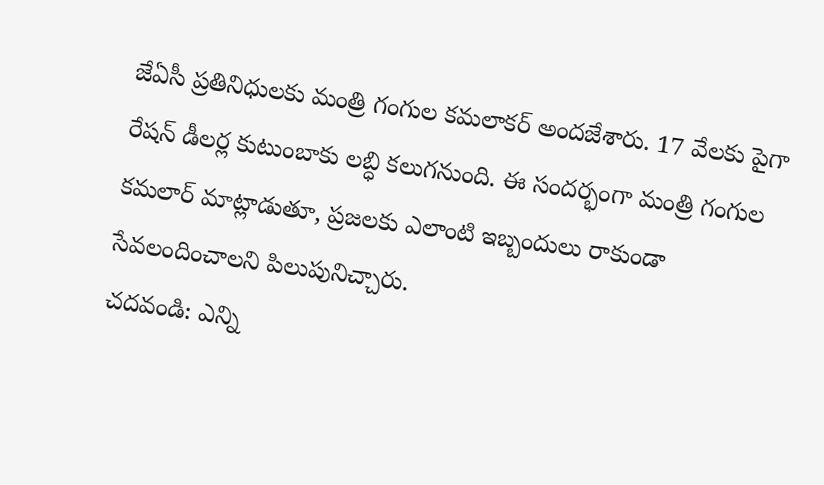జేఏసీ ప్రతినిధులకు మంత్రి గంగుల కమలాకర్‌ అందజేశారు. 17 వేలకు పైగా రేషన్ డీలర్ల కుటుంబాకు లబ్ధి కలుగనుంది. ఈ సందర్భంగా మంత్రి గంగుల కమలార్‌ మాట్లాడుతూ, ప్రజలకు ఎలాంటి ఇబ్బందులు రాకుండా సేవలందించాలని పిలుపునిచ్చారు.
చదవండి: ఎన్ని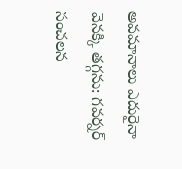అవమానాలు ఎదురైనా వెనక్కి తగ్గను: గవర్నర్‌ సంచలన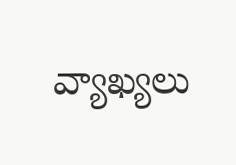వ్యాఖ్యలు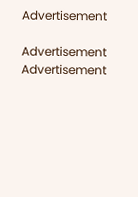Advertisement

Advertisement
Advertisement